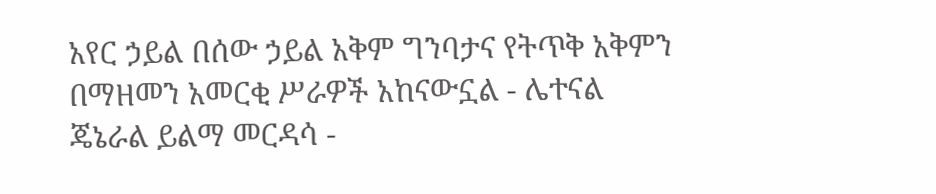አየር ኃይል በሰው ኃይል አቅም ግንባታና የትጥቅ አቅምን በማዘመን አመርቂ ሥራዎች አከናውኗል - ሌተናል ጄኔራል ይልማ መርዳሳ -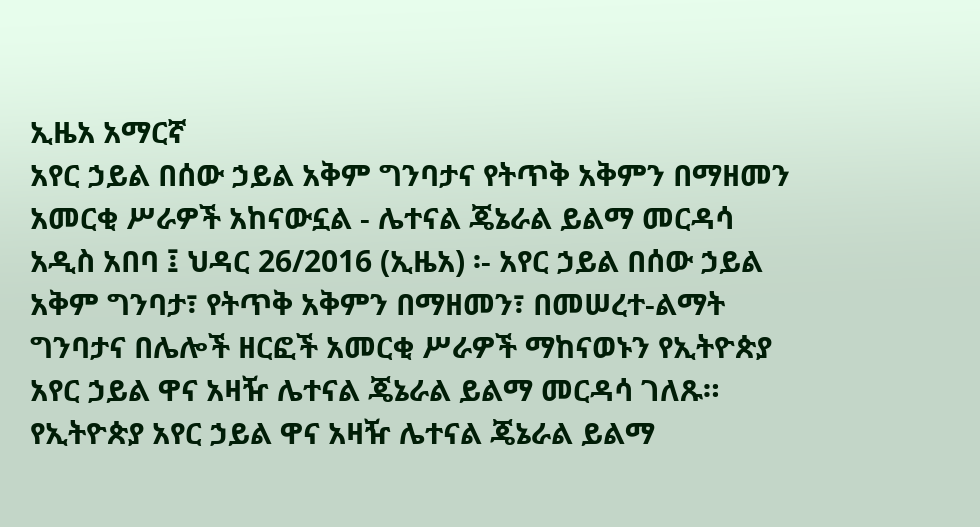ኢዜአ አማርኛ
አየር ኃይል በሰው ኃይል አቅም ግንባታና የትጥቅ አቅምን በማዘመን አመርቂ ሥራዎች አከናውኗል - ሌተናል ጄኔራል ይልማ መርዳሳ
አዲስ አበባ ፤ ህዳር 26/2016 (ኢዜአ) ፡- አየር ኃይል በሰው ኃይል አቅም ግንባታ፣ የትጥቅ አቅምን በማዘመን፣ በመሠረተ-ልማት ግንባታና በሌሎች ዘርፎች አመርቂ ሥራዎች ማከናወኑን የኢትዮጵያ አየር ኃይል ዋና አዛዥ ሌተናል ጄኔራል ይልማ መርዳሳ ገለጹ።
የኢትዮጵያ አየር ኃይል ዋና አዛዥ ሌተናል ጄኔራል ይልማ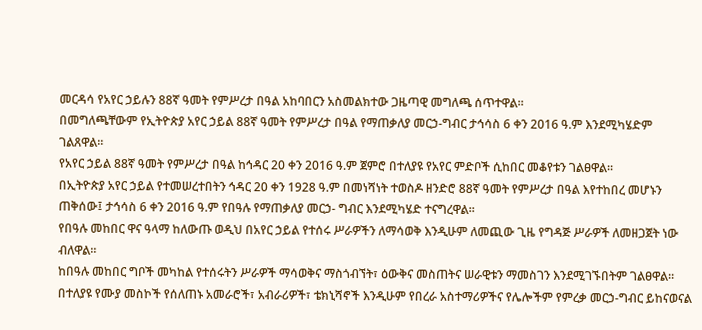መርዳሳ የአየር ኃይሉን 88ኛ ዓመት የምሥረታ በዓል አከባበርን አስመልክተው ጋዜጣዊ መግለጫ ሰጥተዋል።
በመግለጫቸውም የኢትዮጵያ አየር ኃይል 88ኛ ዓመት የምሥረታ በዓል የማጠቃለያ መርኃ-ግብር ታኅሳስ 6 ቀን 2016 ዓ.ም እንደሚካሄድም ገልጸዋል።
የአየር ኃይል 88ኛ ዓመት የምሥረታ በዓል ከኅዳር 20 ቀን 2016 ዓ.ም ጀምሮ በተለያዩ የአየር ምድቦች ሲከበር መቆየቱን ገልፀዋል።
በኢትዮጵያ አየር ኃይል የተመሠረተበትን ኅዳር 20 ቀን 1928 ዓ.ም በመነሻነት ተወስዶ ዘንድሮ 88ኛ ዓመት የምሥረታ በዓል እየተከበረ መሆኑን ጠቅሰው፤ ታኅሳስ 6 ቀን 2016 ዓ.ም የበዓሉ የማጠቃለያ መርኃ- ግብር እንደሚካሄድ ተናግረዋል።
የበዓሉ መከበር ዋና ዓላማ ከለውጡ ወዲህ በአየር ኃይል የተሰሩ ሥራዎችን ለማሳወቅ እንዲሁም ለመጪው ጊዜ የግዳጅ ሥራዎች ለመዘጋጀት ነው ብለዋል።
ከበዓሉ መከበር ግቦች መካከል የተሰሩትን ሥራዎች ማሳወቅና ማስጎብኘት፣ ዕውቅና መስጠትና ሠራዊቱን ማመስገን እንደሚገኙበትም ገልፀዋል።
በተለያዩ የሙያ መስኮች የሰለጠኑ አመራሮች፣ አብራሪዎች፣ ቴክኒሻኖች እንዲሁም የበረራ አስተማሪዎችና የሌሎችም የምረቃ መርኃ-ግብር ይከናወናል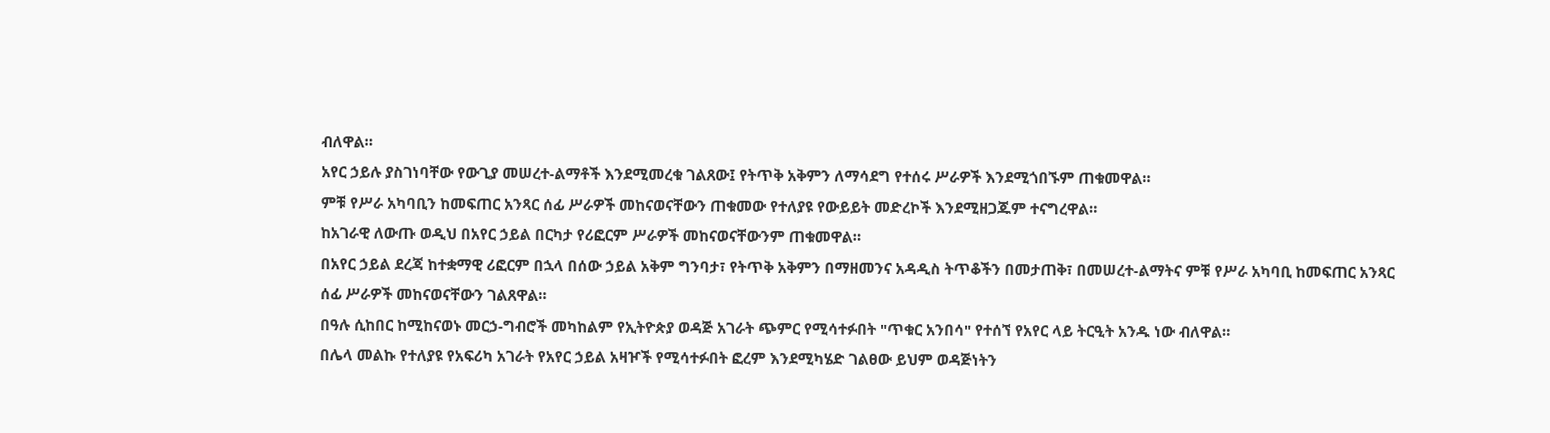ብለዋል።
አየር ኃይሉ ያስገነባቸው የውጊያ መሠረተ-ልማቶች እንደሚመረቁ ገልጸው፤ የትጥቅ አቅምን ለማሳደግ የተሰሩ ሥራዎች እንደሚጎበኙም ጠቁመዋል።
ምቹ የሥራ አካባቢን ከመፍጠር አንጻር ሰፊ ሥራዎች መከናወናቸውን ጠቁመው የተለያዩ የውይይት መድረኮች እንደሚዘጋጁም ተናግረዋል።
ከአገራዊ ለውጡ ወዲህ በአየር ኃይል በርካታ የሪፎርም ሥራዎች መከናወናቸውንም ጠቁመዋል።
በአየር ኃይል ደረጃ ከተቋማዊ ሪፎርም በኋላ በሰው ኃይል አቅም ግንባታ፣ የትጥቅ አቅምን በማዘመንና አዳዲስ ትጥቆችን በመታጠቅ፣ በመሠረተ-ልማትና ምቹ የሥራ አካባቢ ከመፍጠር አንጻር ሰፊ ሥራዎች መከናወናቸውን ገልጸዋል።
በዓሉ ሲከበር ከሚከናወኑ መርኃ-ግብሮች መካከልም የኢትዮጵያ ወዳጅ አገራት ጭምር የሚሳተፉበት "ጥቁር አንበሳ" የተሰኘ የአየር ላይ ትርዒት አንዱ ነው ብለዋል።
በሌላ መልኩ የተለያዩ የአፍሪካ አገራት የአየር ኃይል አዛዦች የሚሳተፉበት ፎረም እንደሚካሄድ ገልፀው ይህም ወዳጅነትን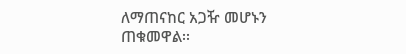ለማጠናከር አጋዥ መሆኑን ጠቁመዋል፡፡